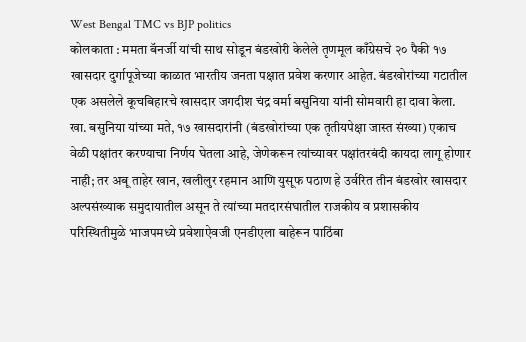West Bengal TMC vs BJP politics
कोलकाता : ममता बॅनर्जी यांची साथ सोडून बंडखोरी केलेले तृणमूल काँग्रेसचे २० पैकी १७ खासदार दुर्गापूजेच्या काळात भारतीय जनता पक्षात प्रवेश करणार आहेत. बंडखोरांच्या गटातील एक असलेले कूचबिहारचे खासदार जगदीश चंद्र वर्मा बसुनिया यांनी सोमवारी हा दावा केला.
खा. बसुनिया यांच्या मते, १७ खासदारांनी (बंडखोरांच्या एक तृतीयपेक्षा जास्त संख्या) एकाच वेळी पक्षांतर करण्याचा निर्णय घेतला आहे, जेणेकरून त्यांच्यावर पक्षांतरबंदी कायदा लागू होणार नाही; तर अबू ताहेर खान, खलीलुर रहमान आणि युसूफ पठाण हे उर्वरित तीन बंडखोर खासदार अल्पसंख्याक समुदायातील असून ते त्यांच्या मतदारसंघातील राजकीय व प्रशासकीय परिस्थितीमुळे भाजपमध्ये प्रवेशाऐवजी एनडीएला बाहेरून पाठिंबा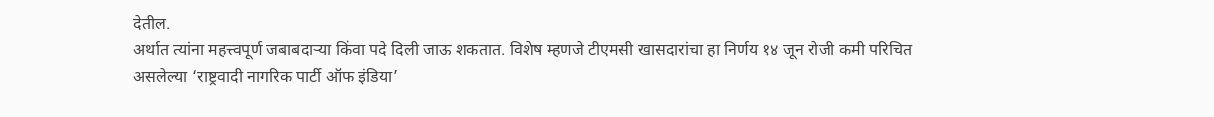देतील.
अर्थात त्यांना महत्त्वपूर्ण जबाबदाऱ्या किंवा पदे दिली जाऊ शकतात. विशेष म्हणजे टीएमसी खासदारांचा हा निर्णय १४ जून रोजी कमी परिचित असलेल्या ‘राष्ट्रवादी नागरिक पार्टी ऑफ इंडिया’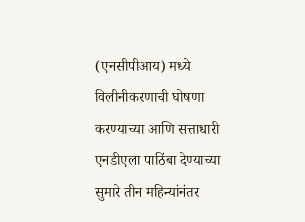(एनसीपीआय) मध्ये विलीनीकरणाची घोषणा करण्याच्या आणि सत्ताधारी एनडीएला पाठिंबा देण्याच्या सुमारे तीन महिन्यांनंतर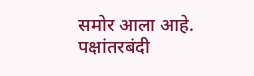समोर आला आहे.
पक्षांतरबंदी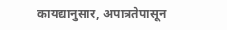कायद्यानुसार, अपात्रतेपासून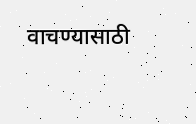वाचण्यासाठी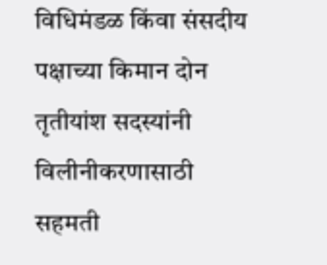विधिमंडळ किंवा संसदीय पक्षाच्या किमान दोन तृतीयांश सदस्यांनी विलीनीकरणासाठी सहमती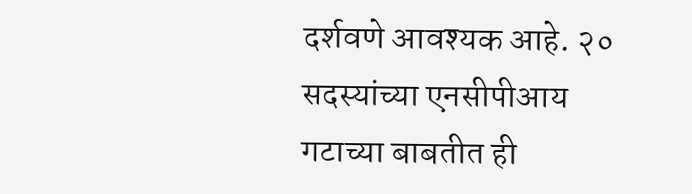दर्शवणे आवश्यक आहे. २० सदस्यांच्या एनसीपीआय गटाच्या बाबतीत ही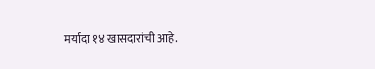मर्यादा १४ खासदारांची आहे.